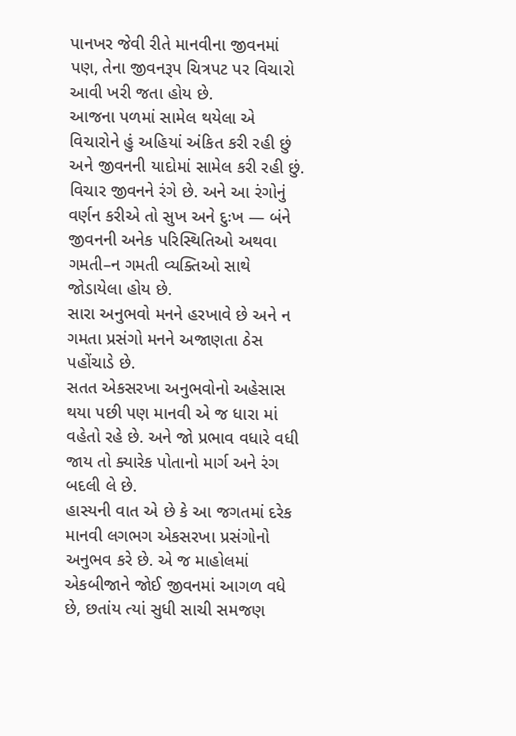પાનખર જેવી રીતે માનવીના જીવનમાં પણ, તેના જીવનરૂપ ચિત્રપટ પર વિચારો આવી ખરી જતા હોય છે.
આજના પળમાં સામેલ થયેલા એ વિચારોને હું અહિયાં અંકિત કરી રહી છું અને જીવનની યાદોમાં સામેલ કરી રહી છું.
વિચાર જીવનને રંગે છે. અને આ રંગોનું વર્ણન કરીએ તો સુખ અને દુઃખ — બંને જીવનની અનેક પરિસ્થિતિઓ અથવા ગમતી–ન ગમતી વ્યક્તિઓ સાથે જોડાયેલા હોય છે.
સારા અનુભવો મનને હરખાવે છે અને ન ગમતા પ્રસંગો મનને અજાણતા ઠેસ પહોંચાડે છે.
સતત એકસરખા અનુભવોનો અહેસાસ થયા પછી પણ માનવી એ જ ધારા માં વહેતો રહે છે. અને જો પ્રભાવ વધારે વધી જાય તો ક્યારેક પોતાનો માર્ગ અને રંગ બદલી લે છે.
હાસ્યની વાત એ છે કે આ જગતમાં દરેક માનવી લગભગ એકસરખા પ્રસંગોનો અનુભવ કરે છે. એ જ માહોલમાં એકબીજાને જોઈ જીવનમાં આગળ વધે છે, છતાંય ત્યાં સુધી સાચી સમજણ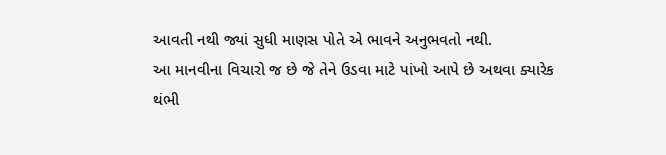આવતી નથી જ્યાં સુધી માણસ પોતે એ ભાવને અનુભવતો નથી.
આ માનવીના વિચારો જ છે જે તેને ઉડવા માટે પાંખો આપે છે અથવા ક્યારેક થંભી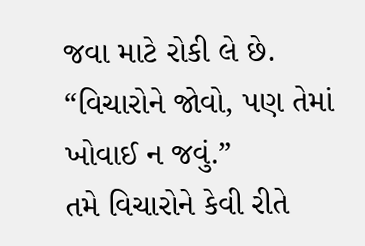જવા માટે રોકી લે છે.
“વિચારોને જોવો, પણ તેમાં ખોવાઈ ન જવું.”
તમે વિચારોને કેવી રીતે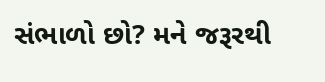સંભાળો છો? મને જરૂરથી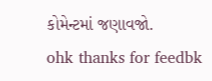કોમેન્ટમાં જણાવજો.
ohk thanks for feedbk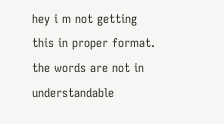hey i m not getting this in proper format. the words are not in understandable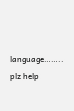language…….. plz help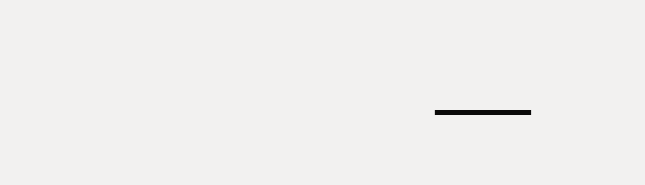___